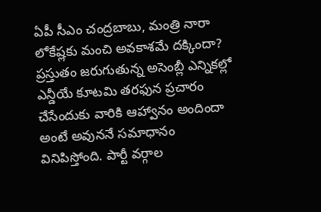ఏపీ సీఎం చంద్రబాబు, మంత్రి నారా లోకేష్లకు మంచి అవకాశమే దక్కిందా? ప్రస్తుతం జరుగుతున్న అసెంబ్లీ ఎన్నికల్లో ఎన్డీయే కూటమి తరఫున ప్రచారం చేసేందుకు వారికి ఆహ్వానం అందిందా అంటే అవుననే సమాధానం వినిపిస్తోంది. పార్టీ వర్గాల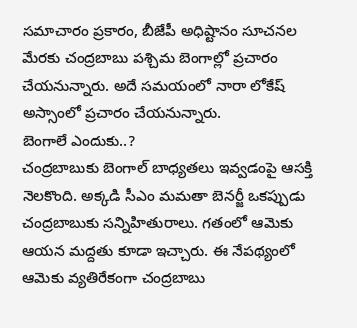సమాచారం ప్రకారం, బీజేపీ అధిష్టానం సూచనల మేరకు చంద్రబాబు పశ్చిమ బెంగాల్లో ప్రచారం చేయనున్నారు. అదే సమయంలో నారా లోకేష్ అస్సాంలో ప్రచారం చేయనున్నారు.
బెంగాలే ఎందుకు..?
చంద్రబాబుకు బెంగాల్ బాధ్యతలు ఇవ్వడంపై ఆసక్తి నెలకొంది. అక్కడి సీఎం మమతా బెనర్జీ ఒకప్పుడు చంద్రబాబుకు సన్నిహితురాలు. గతంలో ఆమెకు ఆయన మద్దతు కూడా ఇచ్చారు. ఈ నేపథ్యంలో ఆమెకు వ్యతిరేకంగా చంద్రబాబు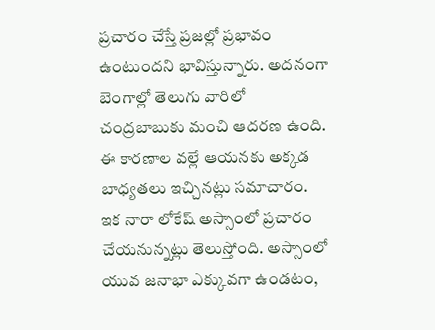ప్రచారం చేస్తే ప్రజల్లో ప్రభావం ఉంటుందని భావిస్తున్నారు. అదనంగా బెంగాల్లో తెలుగు వారిలో చంద్రబాబుకు మంచి ఆదరణ ఉంది. ఈ కారణాల వల్లే ఆయనకు అక్కడ బాధ్యతలు ఇచ్చినట్లు సమాచారం.
ఇక నారా లోకేష్ అస్సాంలో ప్రచారం చేయనున్నట్లు తెలుస్తోంది. అస్సాంలో యువ జనాభా ఎక్కువగా ఉండటం,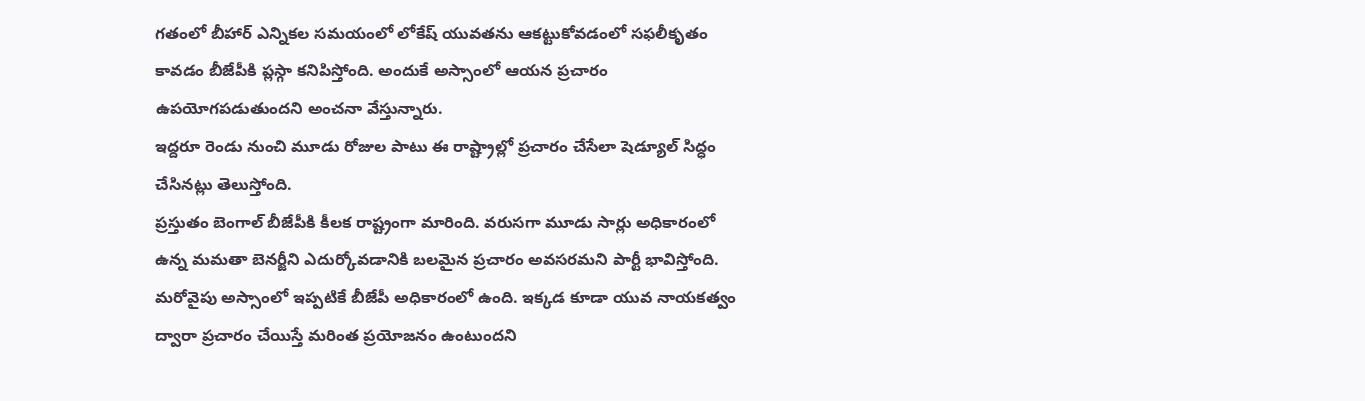గతంలో బీహార్ ఎన్నికల సమయంలో లోకేష్ యువతను ఆకట్టుకోవడంలో సఫలీకృతం కావడం బీజేపీకి ప్లస్గా కనిపిస్తోంది. అందుకే అస్సాంలో ఆయన ప్రచారం ఉపయోగపడుతుందని అంచనా వేస్తున్నారు.
ఇద్దరూ రెండు నుంచి మూడు రోజుల పాటు ఈ రాష్ట్రాల్లో ప్రచారం చేసేలా షెడ్యూల్ సిద్ధం చేసినట్లు తెలుస్తోంది.
ప్రస్తుతం బెంగాల్ బీజేపీకి కీలక రాష్ట్రంగా మారింది. వరుసగా మూడు సార్లు అధికారంలో ఉన్న మమతా బెనర్జీని ఎదుర్కోవడానికి బలమైన ప్రచారం అవసరమని పార్టీ భావిస్తోంది. మరోవైపు అస్సాంలో ఇప్పటికే బీజేపీ అధికారంలో ఉంది. ఇక్కడ కూడా యువ నాయకత్వం ద్వారా ప్రచారం చేయిస్తే మరింత ప్రయోజనం ఉంటుందని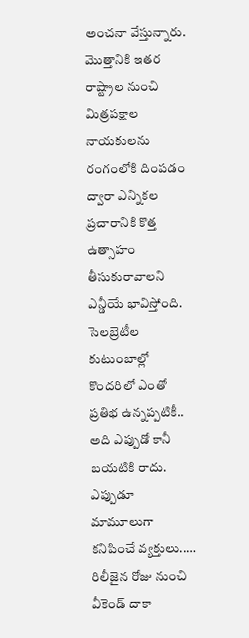అంచనా వేస్తున్నారు.
మొత్తానికి ఇతర రాష్ట్రాల నుంచి మిత్రపక్షాల నాయకులను రంగంలోకి దింపడం ద్వారా ఎన్నికల ప్రచారానికి కొత్త ఉత్సాహం తీసుకురావాలని ఎన్డీయే భావిస్తోంది.
సెలబ్రెటీల కుటుంబాల్లో కొందరిలో ఎంతో ప్రతిభ ఉన్నప్పటికీ.. అది ఎప్పుడో కానీ బయటికి రాదు. ఎప్పుడూ మామూలుగా కనిపించే వ్యక్తులు..…
రిలీజైన రోజు నుంచి వీకెండ్ దాకా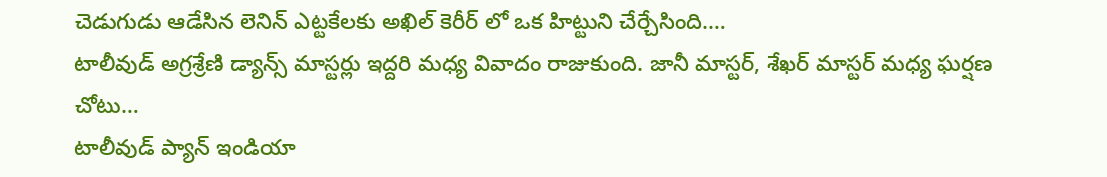చెడుగుడు ఆడేసిన లెనిన్ ఎట్టకేలకు అఖిల్ కెరీర్ లో ఒక హిట్టుని చేర్చేసింది.…
టాలీవుడ్ అగ్రశ్రేణి డ్యాన్స్ మాస్టర్లు ఇద్దరి మధ్య వివాదం రాజుకుంది. జానీ మాస్టర్, శేఖర్ మాస్టర్ మధ్య ఘర్షణ చోటు…
టాలీవుడ్ ప్యాన్ ఇండియా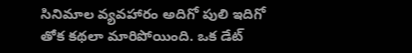సినిమాల వ్యవహారం అదిగో పులి ఇదిగో తోక కథలా మారిపోయింది. ఒక డేట్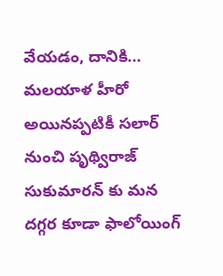వేయడం, దానికి…
మలయాళ హీరో అయినప్పటికీ సలార్ నుంచి పృథ్విరాజ్ సుకుమారన్ కు మన దగ్గర కూడా ఫాలోయింగ్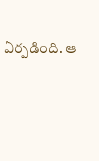ఏర్పడింది. ఆ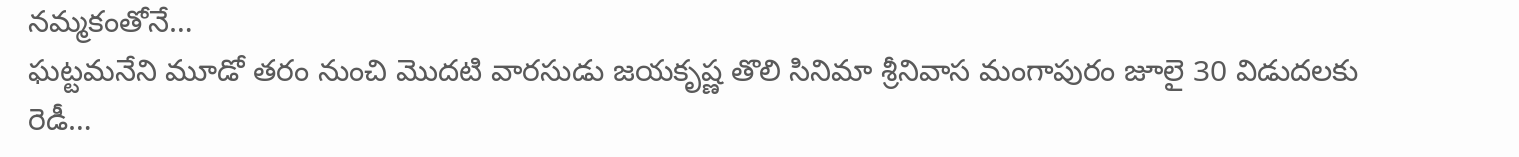నమ్మకంతోనే…
ఘట్టమనేని మూడో తరం నుంచి మొదటి వారసుడు జయకృష్ణ తొలి సినిమా శ్రీనివాస మంగాపురం జూలై 30 విడుదలకు రెడీ…